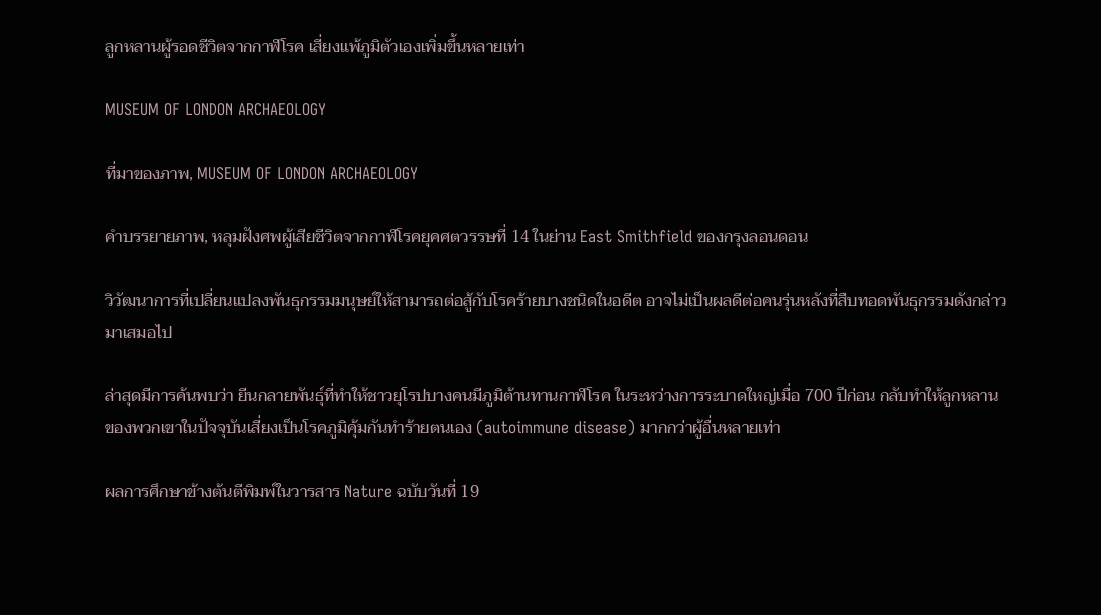ลูกหลานผู้รอดชีวิตจากกาฬโรค เสี่ยงแพ้ภูมิตัวเองเพิ่มขึ้นหลายเท่า

MUSEUM OF LONDON ARCHAEOLOGY

ที่มาของภาพ, MUSEUM OF LONDON ARCHAEOLOGY

คำบรรยายภาพ, หลุมฝังศพผู้เสียชีวิตจากกาฬโรคยุคศตวรรษที่ 14 ในย่าน East Smithfield ของกรุงลอนดอน

วิวัฒนาการที่เปลี่ยนแปลงพันธุกรรมมนุษย์ให้สามารถต่อสู้กับโรคร้ายบางชนิดในอดีต อาจไม่เป็นผลดีต่อคนรุ่นหลังที่สืบทอดพันธุกรรมดังกล่าวมาเสมอไป

ล่าสุดมีการค้นพบว่า ยีนกลายพันธุ์ที่ทำให้ชาวยุโรปบางคนมีภูมิต้านทานกาฬโรค ในระหว่างการระบาดใหญ่เมื่อ 700 ปีก่อน กลับทำให้ลูกหลานของพวกเขาในปัจจุบันเสี่ยงเป็นโรคภูมิคุ้มกันทำร้ายตนเอง (autoimmune disease) มากกว่าผู้อื่นหลายเท่า

ผลการศึกษาข้างต้นตีพิมพ์ในวารสาร Nature ฉบับวันที่ 19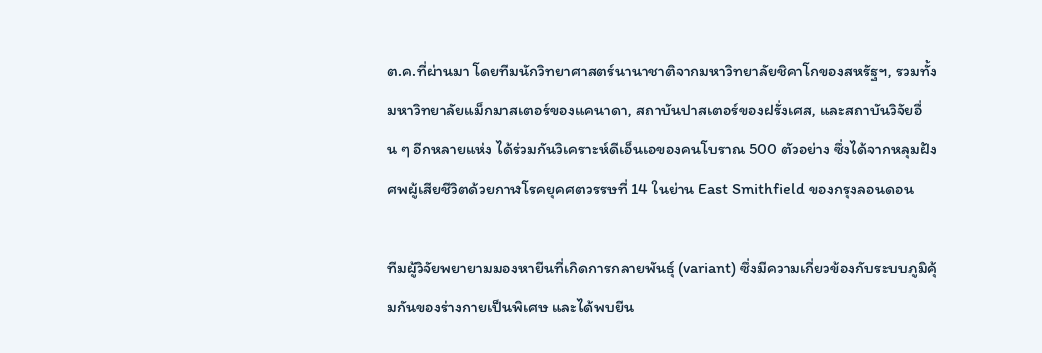ต.ค.ที่ผ่านมา โดยทีมนักวิทยาศาสตร์นานาชาติจากมหาวิทยาลัยชิคาโกของสหรัฐฯ, รวมทั้งมหาวิทยาลัยแม็กมาสเตอร์ของแคนาดา, สถาบันปาสเตอร์ของฝรั่งเศส, และสถาบันวิจัยอื่น ๆ อีกหลายแห่ง ได้ร่วมกันวิเคราะห์ดีเอ็นเอของคนโบราณ 500 ตัวอย่าง ซึ่งได้จากหลุมฝังศพผู้เสียชีวิตด้วยกาฬโรคยุคศตวรรษที่ 14 ในย่าน East Smithfield ของกรุงลอนดอน

ทีมผู้วิจัยพยายามมองหายีนที่เกิดการกลายพันธุ์ (variant) ซึ่งมีความเกี่ยวข้องกับระบบภูมิคุ้มกันของร่างกายเป็นพิเศษ และได้พบยีน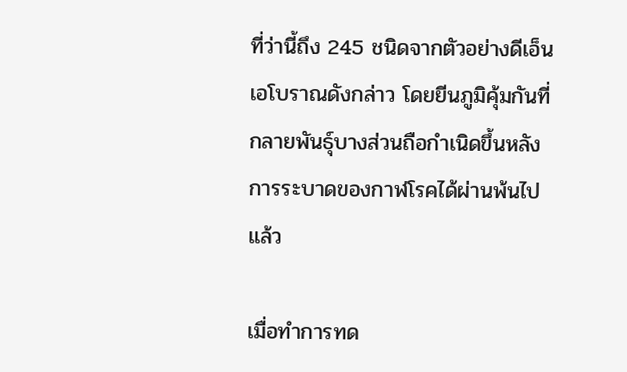ที่ว่านี้ถึง 245 ชนิดจากตัวอย่างดีเอ็นเอโบราณดังกล่าว โดยยีนภูมิคุ้มกันที่กลายพันธุ์บางส่วนถือกำเนิดขึ้นหลังการระบาดของกาฬโรคได้ผ่านพ้นไปแล้ว

เมื่อทำการทด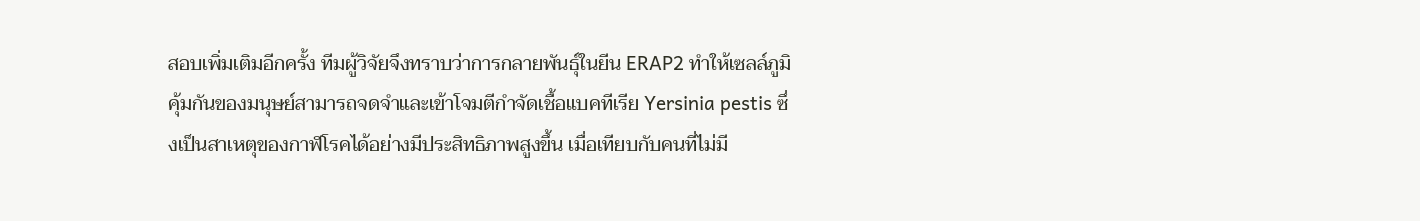สอบเพิ่มเติมอีกครั้ง ทีมผู้วิจัยจึงทราบว่าการกลายพันธุ์ในยีน ERAP2 ทำให้เซลล์ภูมิคุ้มกันของมนุษย์สามารถจดจำและเข้าโจมตีกำจัดเชื้อแบคทีเรีย Yersinia pestis ซึ่งเป็นสาเหตุของกาฬโรคได้อย่างมีประสิทธิภาพสูงขึ้น เมื่อเทียบกับคนที่ไม่มี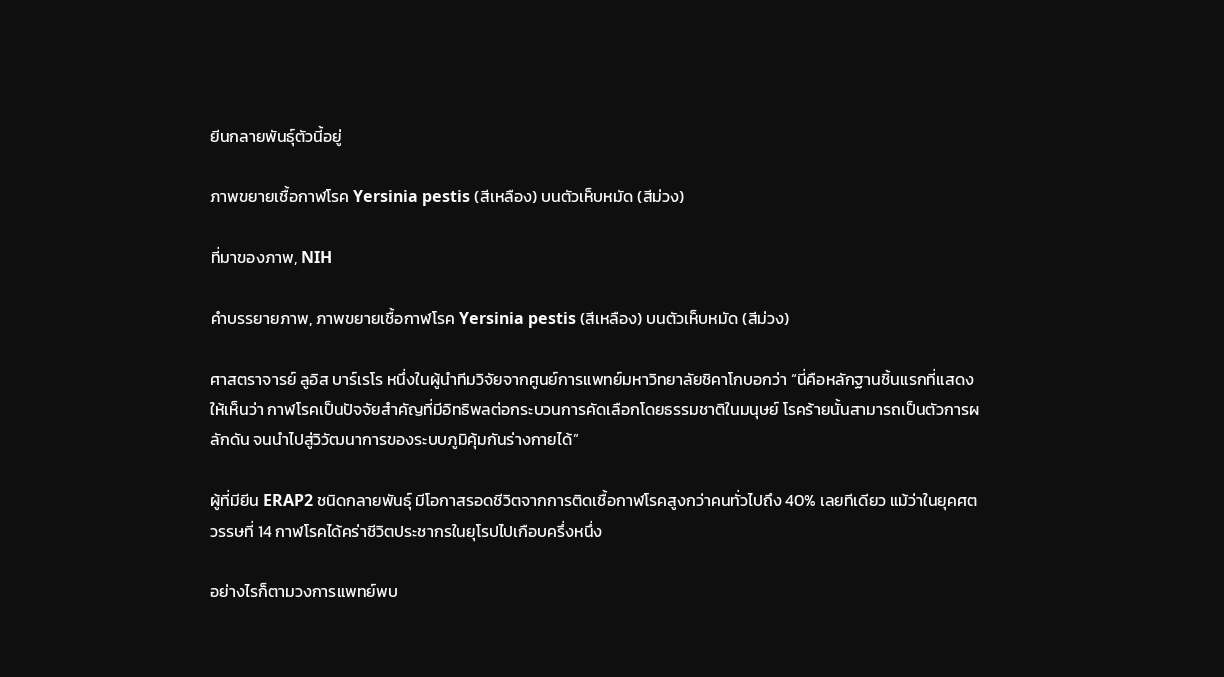ยีนกลายพันธุ์ตัวนี้อยู่

ภาพขยายเชื้อกาฬโรค Yersinia pestis (สีเหลือง) บนตัวเห็บหมัด (สีม่วง)

ที่มาของภาพ, NIH

คำบรรยายภาพ, ภาพขยายเชื้อกาฬโรค Yersinia pestis (สีเหลือง) บนตัวเห็บหมัด (สีม่วง)

ศาสตราจารย์ ลูอิส บาร์เรโร หนึ่งในผู้นำทีมวิจัยจากศูนย์การแพทย์มหาวิทยาลัยชิคาโกบอกว่า “นี่คือหลักฐานชิ้นแรกที่แสดงให้เห็นว่า กาฬโรคเป็นปัจจัยสำคัญที่มีอิทธิพลต่อกระบวนการคัดเลือกโดยธรรมชาติในมนุษย์ โรคร้ายนั้นสามารถเป็นตัวการผลักดัน จนนำไปสู่วิวัฒนาการของระบบภูมิคุ้มกันร่างกายได้”

ผู้ที่มียีน ERAP2 ชนิดกลายพันธุ์ มีโอกาสรอดชีวิตจากการติดเชื้อกาฬโรคสูงกว่าคนทั่วไปถึง 40% เลยทีเดียว แม้ว่าในยุคศตวรรษที่ 14 กาฬโรคได้คร่าชีวิตประชากรในยุโรปไปเกือบครึ่งหนึ่ง

อย่างไรก็ตามวงการแพทย์พบ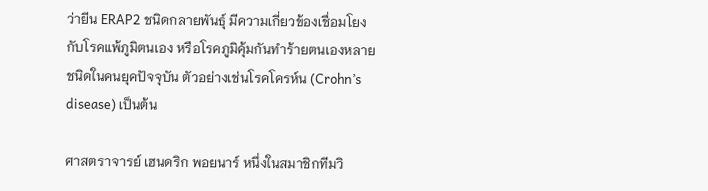ว่ายีน ERAP2 ชนิดกลายพันธุ์ มีความเกี่ยวข้องเชื่อมโยงกับโรคแพ้ภูมิตนเอง หรือโรคภูมิคุ้มกันทำร้ายตนเองหลายชนิดในคนยุคปัจจุบัน ตัวอย่างเช่นโรคโครห์น (Crohn’s disease) เป็นต้น

ศาสตราจารย์ เฮนดริก พอยนาร์ หนึ่งในสมาชิกทีมวิ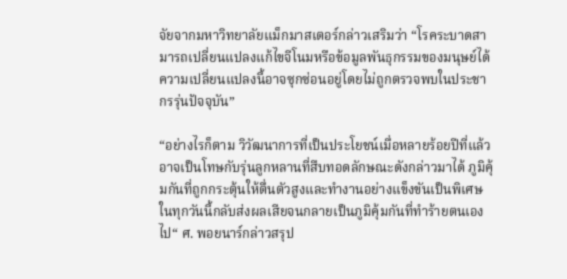จัยจากมหาวิทยาลัยแม็กมาสเตอร์กล่าวเสริมว่า “โรคระบาดสามารถเปลี่ยนแปลงแก้ไขจีโนมหรือข้อมูลพันธุกรรมของมนุษย์ได้ ความเปลี่ยนแปลงนี้อาจซุกซ่อนอยู่โดยไม่ถูกตรวจพบในประชากรรุ่นปัจจุบัน”

“อย่างไรก็ตาม วิวัฒนาการที่เป็นประโยชน์เมื่อหลายร้อยปีที่แล้ว อาจเป็นโทษกับรุ่นลูกหลานที่สืบทอดลักษณะดังกล่าวมาได้ ภูมิคุ้มกันที่ถูกกระตุ้นให้ตื่นตัวสูงและทำงานอย่างแข็งขันเป็นพิเศษ ในทุกวันนี้กลับส่งผลเสียจนกลายเป็นภูมิคุ้มกันที่ทำร้ายตนเองไป“ ศ. พอยนาร์กล่าวสรุป